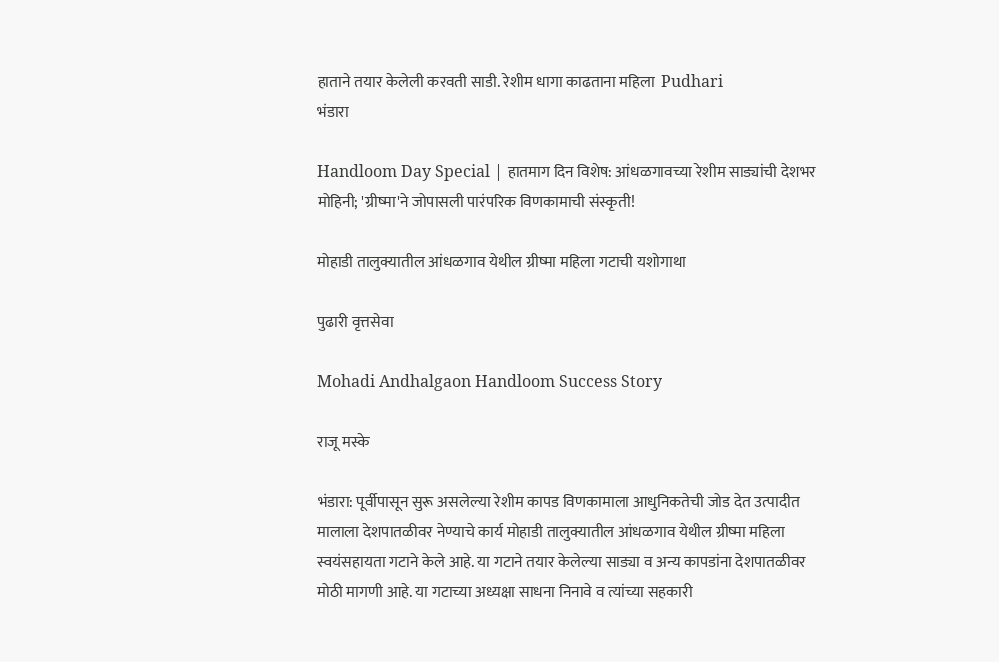हाताने तयार केलेली करवती साडी. रेशीम धागा काढताना महिला  Pudhari
भंडारा

Handloom Day Special | हातमाग दिन विशेष: आंधळगावच्या रेशीम साड्यांची देशभर मोहिनी; 'ग्रीष्मा'ने जोपासली पारंपरिक विणकामाची संस्कृती!

मोहाडी तालुक्यातील आंधळगाव येथील ग्रीष्मा महिला गटाची यशोगाथा

पुढारी वृत्तसेवा

Mohadi Andhalgaon Handloom Success Story

राजू मस्के

भंडारा: पूर्वीपासून सुरू असलेल्या रेशीम कापड विणकामाला आधुनिकतेची जोड देत उत्पादीत मालाला देशपातळीवर नेण्याचे कार्य मोहाडी तालुक्यातील आंधळगाव येथील ग्रीष्मा महिला स्वयंसहायता गटाने केले आहे. या गटाने तयार केलेल्या साड्या व अन्य कापडांना देशपातळीवर मोठी मागणी आहे. या गटाच्या अध्यक्षा साधना निनावे व त्यांच्या सहकारी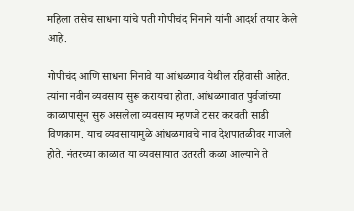महिला तसेच साधना यांचे पती गोपीचंद निनाने यांनी आदर्श तयार केले आहे.

गोपीचंद आणि साधना निनावे या आंधळगाव येथील रहिवासी आहेत. त्यांना नवीन व्यवसाय सुरू करायचा होता. आंधळगावात पुर्वजांच्या काळापासून सुरु असलेला व्यवसाय म्हणजे टसर करवती साडी विणकाम. याच व्यवसायामुळे आंधळगावचे नाव देशपातळीवर गाजले होते. नंतरच्या काळात या व्यवसायात उतरती कळा आल्याने ते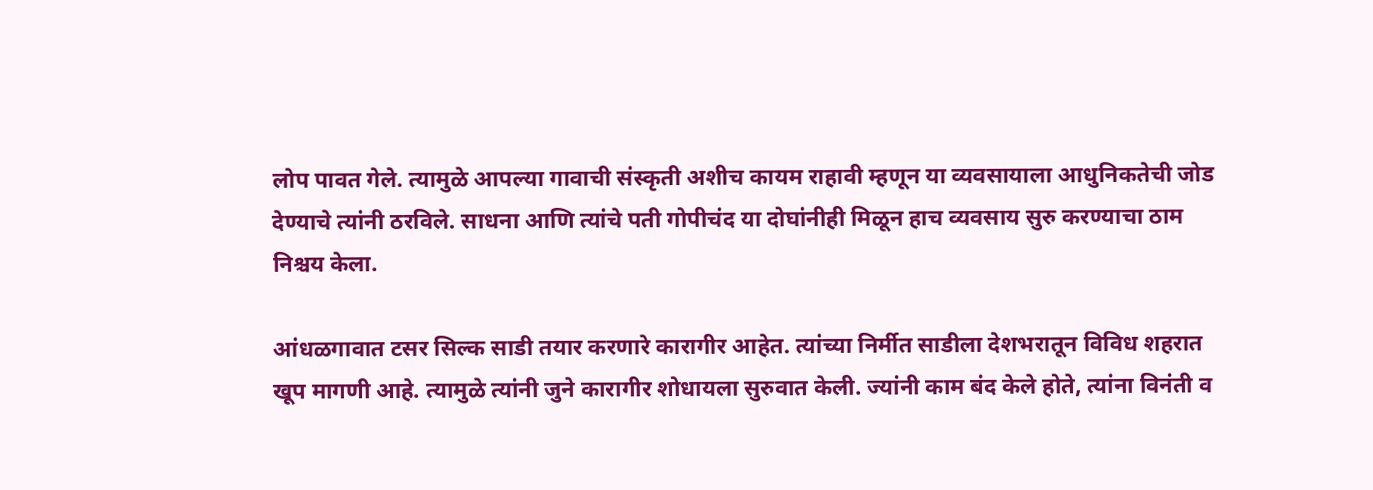लोप पावत गेले. त्यामुळे आपल्या गावाची संस्कृती अशीच कायम राहावी म्हणून या व्यवसायाला आधुनिकतेची जोड देण्याचे त्यांनी ठरविले. साधना आणि त्यांचे पती गोपीचंद या दोघांनीही मिळून हाच व्यवसाय सुरु करण्याचा ठाम निश्चय केला.

आंधळगावात टसर सिल्क साडी तयार करणारे कारागीर आहेत. त्यांच्या निर्मीत साडीला देशभरातून विविध शहरात खूप मागणी आहे. त्यामुळे त्यांनी जुने कारागीर शोधायला सुरुवात केली. ज्यांनी काम बंद केले होते, त्यांना विनंती व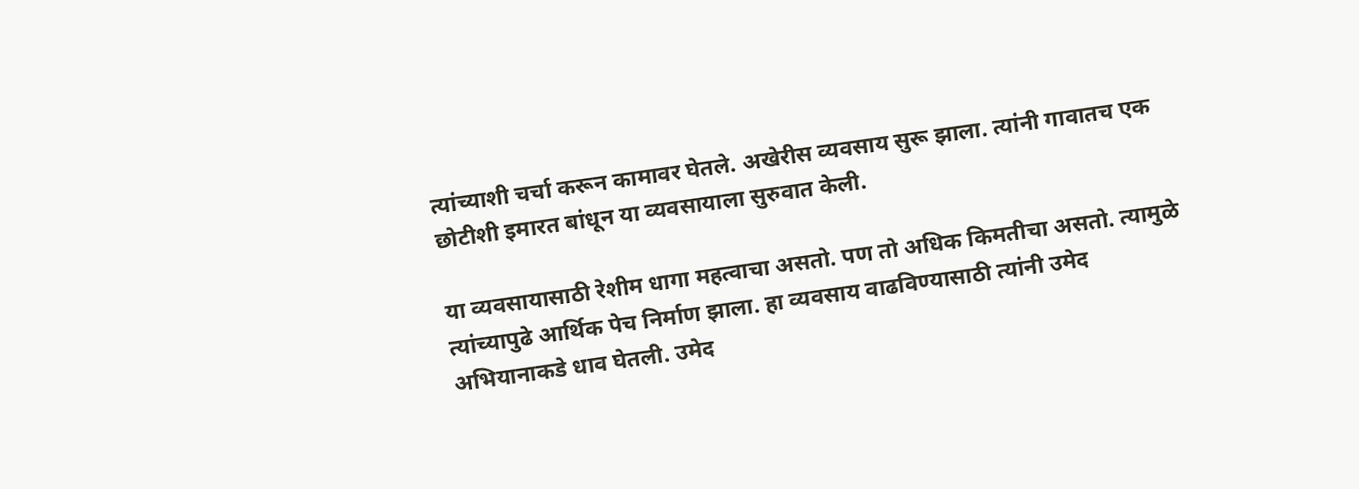त्यांच्याशी चर्चा करून कामावर घेतले. अखेरीस व्यवसाय सुरू झाला. त्यांनी गावातच एक छोटीशी इमारत बांधून या व्यवसायाला सुरुवात केली.

या व्यवसायासाठी रेशीम धागा महत्वाचा असतो. पण तो अधिक किमतीचा असतो. त्यामुळे त्यांच्यापुढे आर्थिक पेच निर्माण झाला. हा व्यवसाय वाढविण्यासाठी त्यांनी उमेद अभियानाकडे धाव घेतली. उमेद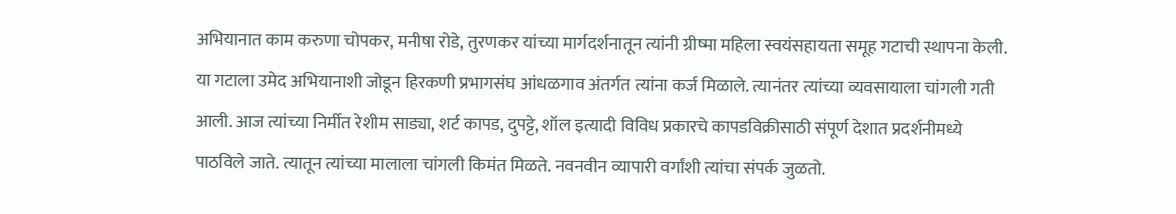अभियानात काम करुणा चोपकर, मनीषा रोडे, तुरणकर यांच्या मार्गदर्शनातून त्यांनी ग्रीष्मा महिला स्वयंसहायता समूह गटाची स्थापना केली. या गटाला उमेद अभियानाशी जोडून हिरकणी प्रभागसंघ आंधळगाव अंतर्गत त्यांना कर्ज मिळाले. त्यानंतर त्यांच्या व्यवसायाला चांगली गती आली. आज त्यांच्या निर्मीत रेशीम साड्या, शर्ट कापड, दुपट्टे, शॉल इत्यादी विविध प्रकारचे कापडविक्रीसाठी संपूर्ण देशात प्रदर्शनीमध्ये पाठविले जाते. त्यातून त्यांच्या मालाला चांगली किमंत मिळते. नवनवीन व्यापारी वर्गांशी त्यांचा संपर्क जुळतो.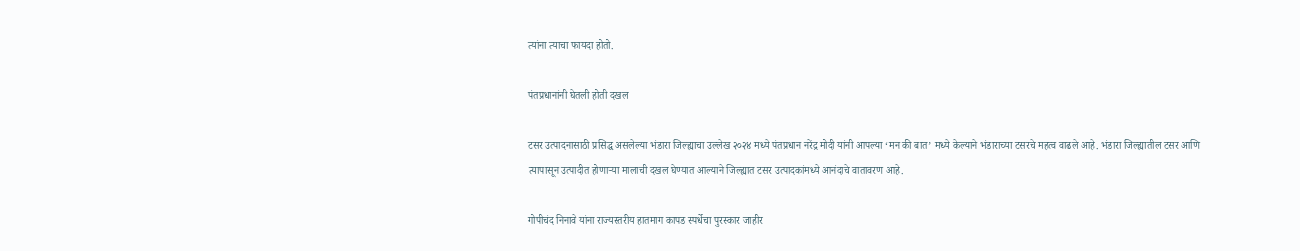त्यांना त्याचा फायदा होतो.

पंतप्रधानांनी घेतली होती दखल

टसर उत्पादनासाठी प्रसिद्ध असलेल्या भंडारा जिल्ह्याचा उल्लेख २०२४ मध्ये पंतप्रधान नरेंद्र मोदी यांनी आपल्या ‘मन की बात’ मध्ये केल्याने भंडाराच्या टसरचे महत्व वाढले आहे. भंडारा जिल्ह्यातील टसर आणि त्यापासून उत्पादीत होणाऱ्या मालाची दखल घेण्यात आल्याने जिल्ह्यात टसर उत्पादकांमध्ये आनंदाचे वातावरण आहे.

गोपीचंद निनावे यांना राज्यस्तरीय हातमाग कापड स्पर्धेचा पुरस्कार जाहीर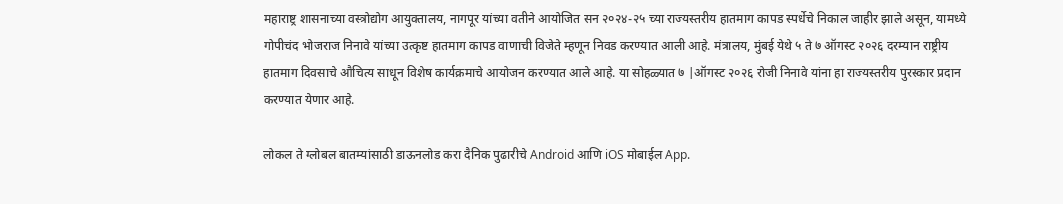महाराष्ट्र शासनाच्या वस्त्रोद्योग आयुक्तालय, नागपूर यांच्या वतीने आयोजित सन २०२४-२५ च्या राज्यस्तरीय हातमाग कापड स्पर्धेचे निकाल जाहीर झाले असून, यामध्ये गोपीचंद भोजराज निनावे यांच्या उत्कृष्ट हातमाग कापड वाणाची विजेते म्हणून निवड करण्यात आली आहे. मंत्रालय, मुंबई येथे ५ ते ७ ऑगस्ट २०२६ दरम्यान राष्ट्रीय हातमाग दिवसाचे औचित्य साधून विशेष कार्यक्रमाचे आयोजन करण्यात आले आहे. या सोहळ्यात ७ |ऑगस्ट २०२६ रोजी निनावे यांना हा राज्यस्तरीय पुरस्कार प्रदान करण्यात येणार आहे.

लोकल ते ग्लोबल बातम्यांसाठी डाऊनलोड करा दैनिक पुढारीचे Android आणि iOS मोबाईल App.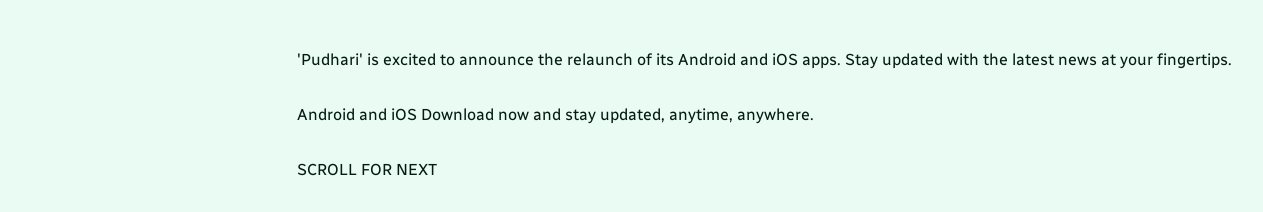'Pudhari' is excited to announce the relaunch of its Android and iOS apps. Stay updated with the latest news at your fingertips.

Android and iOS Download now and stay updated, anytime, anywhere.

SCROLL FOR NEXT